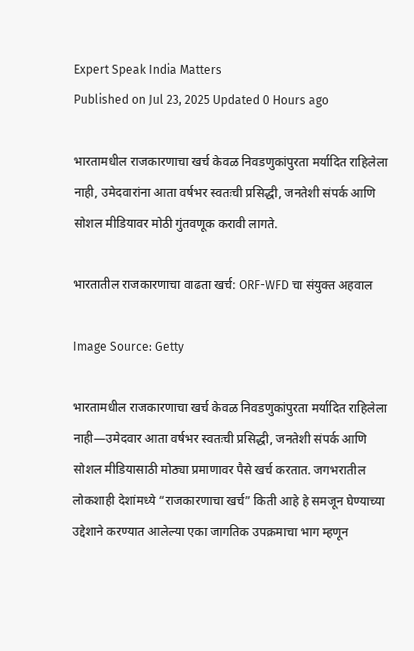Expert Speak India Matters
Published on Jul 23, 2025 Updated 0 Hours ago

भारतामधील राजकारणाचा खर्च केवळ निवडणुकांपुरता मर्यादित राहिलेला नाही, उमेदवारांना आता वर्षभर स्वतःची प्रसिद्धी, जनतेशी संपर्क आणि सोशल मीडियावर मोठी गुंतवणूक करावी लागते.

भारतातील राजकारणाचा वाढता खर्च: ORF-WFD चा संयुक्त अहवाल

Image Source: Getty

भारतामधील राजकारणाचा खर्च केवळ निवडणुकांपुरता मर्यादित राहिलेला नाही—उमेदवार आता वर्षभर स्वतःची प्रसिद्धी, जनतेशी संपर्क आणि सोशल मीडियासाठी मोठ्या प्रमाणावर पैसे खर्च करतात. जगभरातील लोकशाही देशांमध्ये “राजकारणाचा खर्च” किती आहे हे समजून घेण्याच्या उद्देशाने करण्यात आलेल्या एका जागतिक उपक्रमाचा भाग म्हणून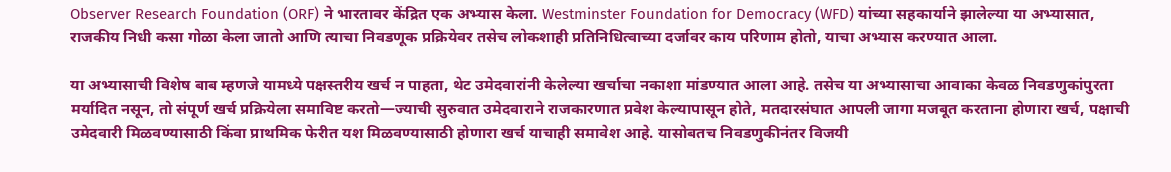Observer Research Foundation (ORF) ने भारतावर केंद्रित एक अभ्यास केला. Westminster Foundation for Democracy (WFD) यांच्या सहकार्याने झालेल्या या अभ्यासात, राजकीय निधी कसा गोळा केला जातो आणि त्याचा निवडणूक प्रक्रियेवर तसेच लोकशाही प्रतिनिधित्वाच्या दर्जावर काय परिणाम होतो, याचा अभ्यास करण्यात आला.

या अभ्यासाची विशेष बाब म्हणजे यामध्ये पक्षस्तरीय खर्च न पाहता, थेट उमेदवारांनी केलेल्या खर्चाचा नकाशा मांडण्यात आला आहे. तसेच या अभ्यासाचा आवाका केवळ निवडणुकांपुरता मर्यादित नसून, तो संपूर्ण खर्च प्रक्रियेला समाविष्ट करतो—ज्याची सुरुवात उमेदवाराने राजकारणात प्रवेश केल्यापासून होते, मतदारसंघात आपली जागा मजबूत करताना होणारा खर्च, पक्षाची उमेदवारी मिळवण्यासाठी किंवा प्राथमिक फेरीत यश मिळवण्यासाठी होणारा खर्च याचाही समावेश आहे. यासोबतच निवडणुकीनंतर विजयी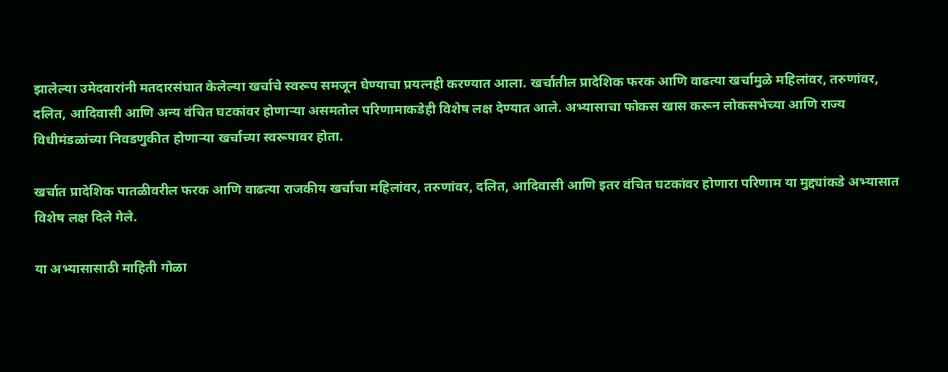झालेल्या उमेदवारांनी मतदारसंघात केलेल्या खर्चाचे स्वरूप समजून घेण्याचा प्रयत्नही करण्यात आला. खर्चातील प्रादेशिक फरक आणि वाढत्या खर्चामुळे महिलांवर, तरुणांवर, दलित, आदिवासी आणि अन्य वंचित घटकांवर होणाऱ्या असमतोल परिणामाकडेही विशेष लक्ष देण्यात आले. अभ्यासाचा फोकस खास करून लोकसभेच्या आणि राज्य विधीमंडळांच्या निवडणुकीत होणाऱ्या खर्चाच्या स्वरूपावर होता.

खर्चात प्रादेशिक पातळीवरील फरक आणि वाढत्या राजकीय खर्चाचा महिलांवर, तरुणांवर, दलित, आदिवासी आणि इतर वंचित घटकांवर होणारा परिणाम या मुद्द्यांकडे अभ्यासात विशेष लक्ष दिले गेले.

या अभ्यासासाठी माहिती गोळा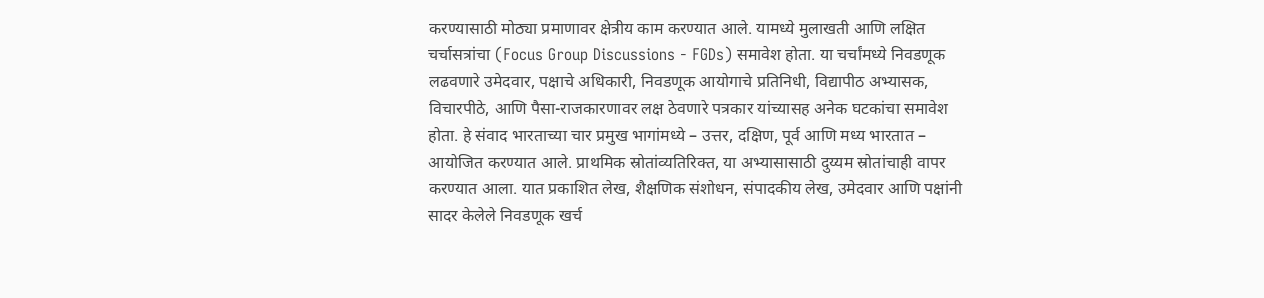करण्यासाठी मोठ्या प्रमाणावर क्षेत्रीय काम करण्यात आले. यामध्ये मुलाखती आणि लक्षित चर्चासत्रांचा (Focus Group Discussions - FGDs) समावेश होता. या चर्चांमध्ये निवडणूक लढवणारे उमेदवार, पक्षाचे अधिकारी, निवडणूक आयोगाचे प्रतिनिधी, विद्यापीठ अभ्यासक, विचारपीठे, आणि पैसा-राजकारणावर लक्ष ठेवणारे पत्रकार यांच्यासह अनेक घटकांचा समावेश होता. हे संवाद भारताच्या चार प्रमुख भागांमध्ये – उत्तर, दक्षिण, पूर्व आणि मध्य भारतात – आयोजित करण्यात आले. प्राथमिक स्रोतांव्यतिरिक्त, या अभ्यासासाठी दुय्यम स्रोतांचाही वापर करण्यात आला. यात प्रकाशित लेख, शैक्षणिक संशोधन, संपादकीय लेख, उमेदवार आणि पक्षांनी सादर केलेले निवडणूक खर्च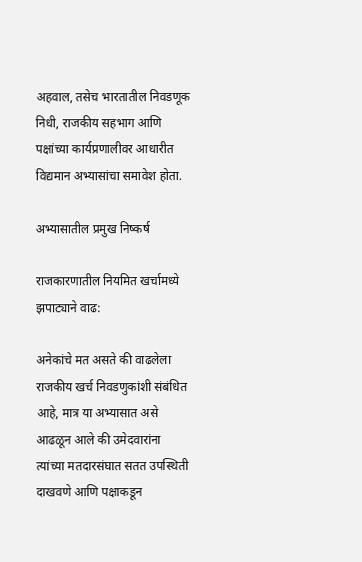अहवाल, तसेच भारतातील निवडणूक निधी, राजकीय सहभाग आणि पक्षांच्या कार्यप्रणालीवर आधारीत विद्यमान अभ्यासांचा समावेश होता.

अभ्यासातील प्रमुख निष्कर्ष

राजकारणातील नियमित खर्चामध्ये झपाट्याने वाढ:

अनेकांचे मत असते की वाढलेला राजकीय खर्च निवडणुकांशी संबंधित आहे, मात्र या अभ्यासात असे आढळून आले की उमेदवारांना त्यांच्या मतदारसंघात सतत उपस्थिती दाखवणे आणि पक्षाकडून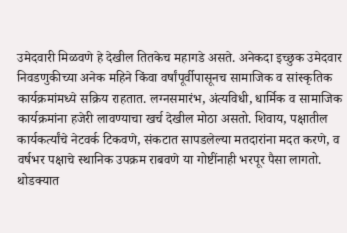उमेदवारी मिळवणे हे देखील तितकेच महागडे असते. अनेकदा इच्छुक उमेदवार निवडणुकीच्या अनेक महिने किंवा वर्षांपूर्वीपासूनच सामाजिक व सांस्कृतिक कार्यक्रमांमध्ये सक्रिय राहतात. लग्नसमारंभ, अंत्यविधी, धार्मिक व सामाजिक कार्यक्रमांना हजेरी लावण्याचा खर्च देखील मोठा असतो. शिवाय, पक्षातील कार्यकर्त्यांचे नेटवर्क टिकवणे, संकटात सापडलेल्या मतदारांना मदत करणे, व वर्षभर पक्षाचे स्थानिक उपक्रम राबवणे या गोष्टींनाही भरपूर पैसा लागतो. थोडक्यात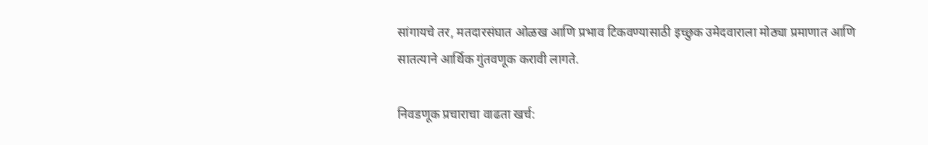सांगायचे तर, मतदारसंघात ओळख आणि प्रभाव टिकवण्यासाठी इच्छुक उमेदवाराला मोठ्या प्रमाणात आणि सातत्याने आर्थिक गुंतवणूक करावी लागते.

निवडणूक प्रचाराचा वाढता खर्च: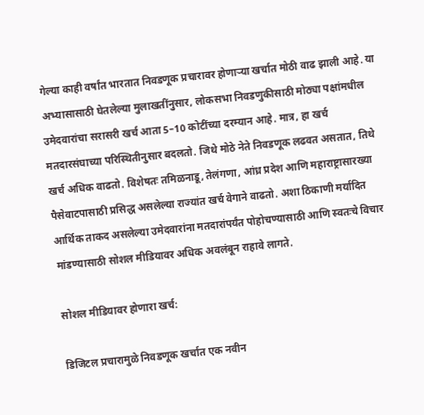गेल्या काही वर्षांत भारतात निवडणूक प्रचारावर होणाऱ्या खर्चात मोठी वाढ झाली आहे. या अभ्यासासाठी घेतलेल्या मुलाखतींनुसार, लोकसभा निवडणुकीसाठी मोठ्या पक्षांमधील उमेदवारांचा सरासरी खर्च आता 5–10 कोटींच्या दरम्यान आहे. मात्र, हा खर्च मतदारसंघाच्या परिस्थितीनुसार बदलतो. जिथे मोठे नेते निवडणूक लढवत असतात, तिथे खर्च अधिक वाढतो. विशेषतः तमिळनाडू, तेलंगणा, आंध्र प्रदेश आणि महाराष्ट्रासारख्या पैसेवाटपासाठी प्रसिद्ध असलेल्या राज्यांत खर्च वेगाने वाढतो. अशा ठिकाणी मर्यादित आर्थिक ताकद असलेल्या उमेदवारांना मतदारांपर्यंत पोहोचण्यासाठी आणि स्वतःचे विचार मांडण्यासाठी सोशल मीडियावर अधिक अवलंबून राहावे लागते.

सोशल मीडियावर होणारा खर्च:

डिजिटल प्रचारामुळे निवडणूक खर्चात एक नवीन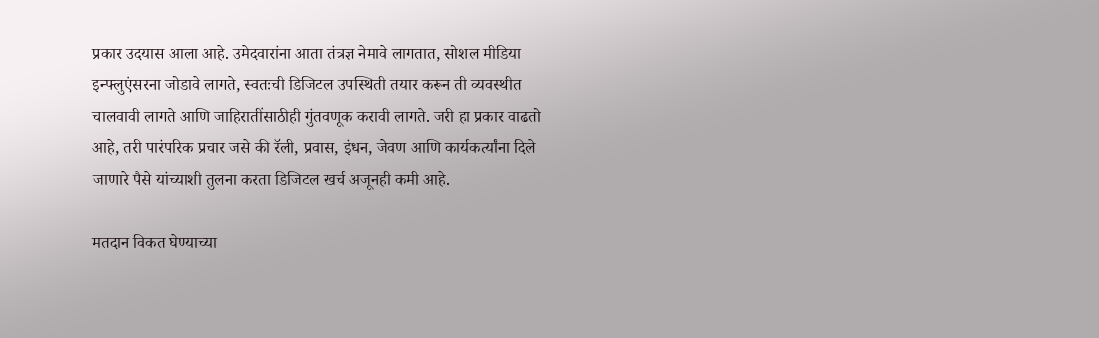प्रकार उदयास आला आहे. उमेदवारांना आता तंत्रज्ञ नेमावे लागतात, सोशल मीडिया इन्फ्लुएंसरना जोडावे लागते, स्वतःची डिजिटल उपस्थिती तयार करून ती व्यवस्थीत चालवावी लागते आणि जाहिरातींसाठीही गुंतवणूक करावी लागते. जरी हा प्रकार वाढतो आहे, तरी पारंपरिक प्रचार जसे की रॅली, प्रवास, इंधन, जेवण आणि कार्यकर्त्यांना दिले जाणारे पैसे यांच्याशी तुलना करता डिजिटल खर्च अजूनही कमी आहे.

मतदान विकत घेण्याच्या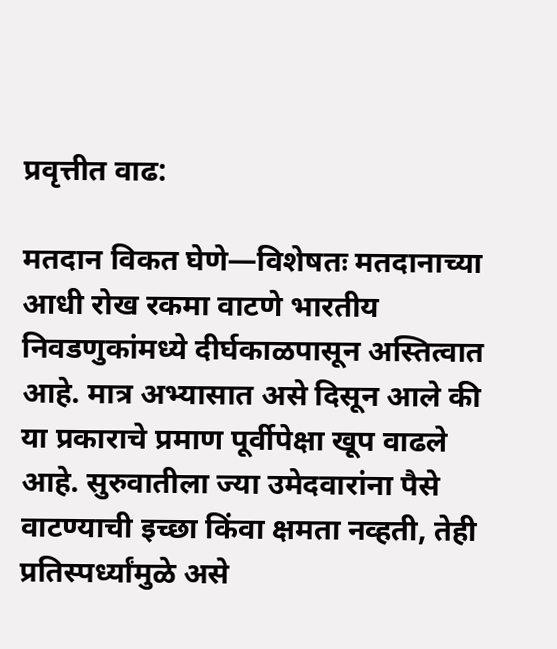प्रवृत्तीत वाढ:

मतदान विकत घेणे—विशेषतः मतदानाच्या आधी रोख रकमा वाटणे भारतीय निवडणुकांमध्ये दीर्घकाळपासून अस्तित्वात आहे. मात्र अभ्यासात असे दिसून आले की या प्रकाराचे प्रमाण पूर्वीपेक्षा खूप वाढले आहे. सुरुवातीला ज्या उमेदवारांना पैसे वाटण्याची इच्छा किंवा क्षमता नव्हती, तेही प्रतिस्पर्ध्यांमुळे असे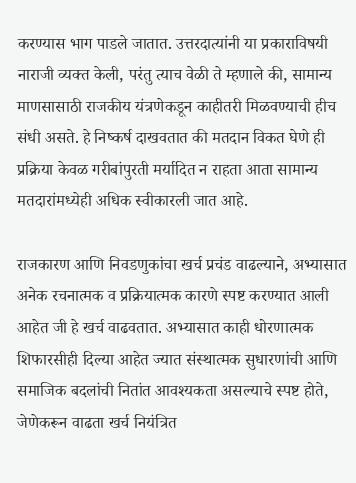करण्यास भाग पाडले जातात. उत्तरदात्यांनी या प्रकाराविषयी नाराजी व्यक्त केली, परंतु त्याच वेळी ते म्हणाले की, सामान्य माणसासाठी राजकीय यंत्रणेकडून काहीतरी मिळवण्याची हीच संधी असते. हे निष्कर्ष दाखवतात की मतदान विकत घेणे ही प्रक्रिया केवळ गरीबांपुरती मर्यादित न राहता आता सामान्य मतदारांमध्येही अधिक स्वीकारली जात आहे.

राजकारण आणि निवडणुकांचा खर्च प्रचंड वाढल्याने, अभ्यासात अनेक रचनात्मक व प्रक्रियात्मक कारणे स्पष्ट करण्यात आली आहेत जी हे खर्च वाढवतात. अभ्यासात काही धोरणात्मक शिफारसीही दिल्या आहेत ज्यात संस्थात्मक सुधारणांची आणि समाजिक बदलांची नितांत आवश्यकता असल्याचे स्पष्ट होते, जेणेकरून वाढता खर्च नियंत्रित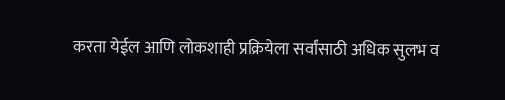करता येईल आणि लोकशाही प्रक्रियेला सर्वांसाठी अधिक सुलभ व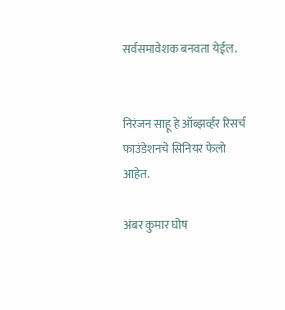सर्वसमावेशक बनवता येईल.


निरंजन साहू हे ऑब्झर्व्हर रिसर्च फाउंडेशनचे सिनियर फेलो आहेत.

अंबर कुमार घोष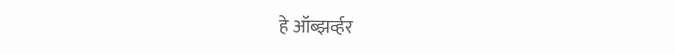हे ऑब्झर्व्हर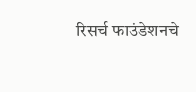रिसर्च फाउंडेशनचे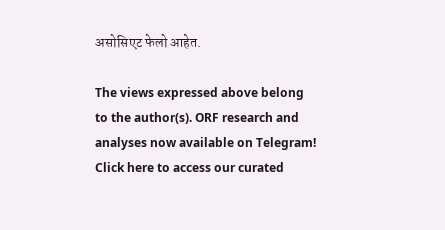असोसिएट फेलो आहेत.

The views expressed above belong to the author(s). ORF research and analyses now available on Telegram! Click here to access our curated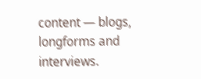content — blogs, longforms and interviews.